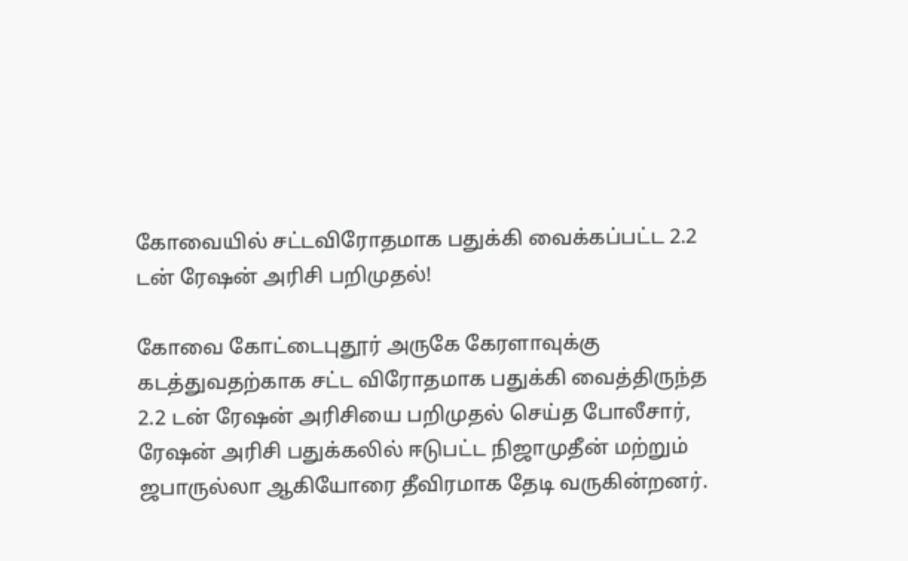கோவையில் சட்டவிரோதமாக பதுக்கி வைக்கப்பட்ட 2.2 டன் ரேஷன் அரிசி பறிமுதல்!

கோவை கோட்டைபுதூர் அருகே கேரளாவுக்கு கடத்துவதற்காக சட்ட விரோதமாக பதுக்கி வைத்திருந்த 2.2 டன் ரேஷன் அரிசியை பறிமுதல் செய்த போலீசார், ரேஷன் அரிசி பதுக்கலில் ஈடுபட்ட நிஜாமுதீன் மற்றும் ஜபாருல்லா ஆகியோரை தீவிரமாக தேடி வருகின்றனர்.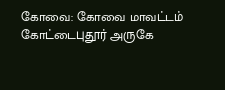கோவை: கோவை மாவட்டம் கோட்டைபுதூர் அருகே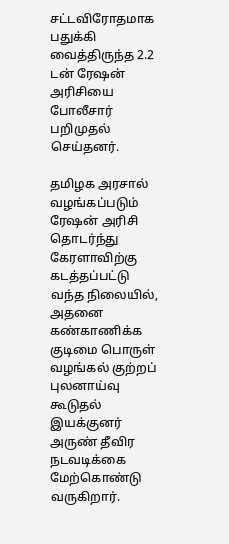சட்டவிரோதமாக பதுக்கி வைத்திருந்த 2.2 டன் ரேஷன் அரிசியை போலீசார் பறிமுதல் செய்தனர்.

தமிழக அரசால் வழங்கப்படும் ரேஷன் அரிசி தொடர்ந்து கேரளாவிற்கு கடத்தப்பட்டு வந்த நிலையில், அதனை கண்காணிக்க குடிமை பொருள் வழங்கல் குற்றப் புலனாய்வு கூடுதல் இயக்குனர் அருண் தீவிர நடவடிக்கை மேற்கொண்டு வருகிறார்.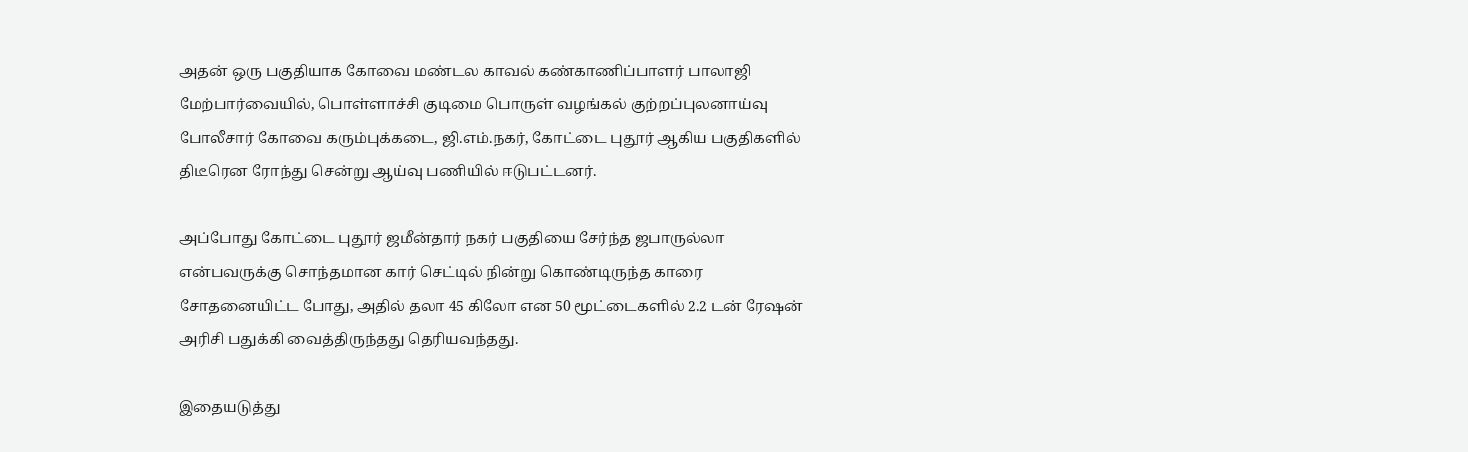அதன் ஒரு பகுதியாக கோவை மண்டல காவல் கண்காணிப்பாளர் பாலாஜி மேற்பார்வையில், பொள்ளாச்சி குடிமை பொருள் வழங்கல் குற்றப்புலனாய்வு போலீசார் கோவை கரும்புக்கடை, ஜி.எம்.நகர், கோட்டை புதூர் ஆகிய பகுதிகளில் திடீரென ரோந்து சென்று ஆய்வு பணியில் ஈடுபட்டனர்.

அப்போது கோட்டை புதூர் ஜமீன்தார் நகர் பகுதியை சேர்ந்த ஜபாருல்லா என்பவருக்கு சொந்தமான கார் செட்டில் நின்று கொண்டிருந்த காரை சோதனையிட்ட போது, அதில் தலா 45 கிலோ என 50 மூட்டைகளில் 2.2 டன் ரேஷன் அரிசி பதுக்கி வைத்திருந்தது தெரியவந்தது.

இதையடுத்து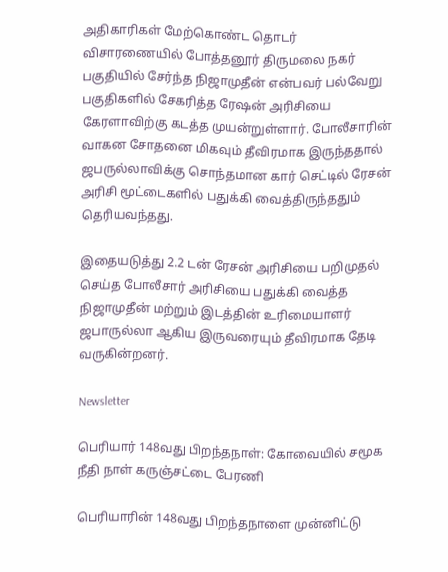அதிகாரிகள் மேற்கொண்ட தொடர் விசாரணையில் போத்தனூர் திருமலை நகர் பகுதியில் சேர்ந்த நிஜாமுதீன் என்பவர் பல்வேறு பகுதிகளில் சேகரித்த ரேஷன் அரிசியை கேரளாவிற்கு கடத்த முயன்றுள்ளார். போலீசாரின் வாகன சோதனை மிகவும் தீவிரமாக இருந்ததால் ஜபருல்லாவிக்கு சொந்தமான கார் செட்டில் ரேசன் அரிசி மூட்டைகளில் பதுக்கி வைத்திருந்ததும் தெரியவந்தது.

இதையடுத்து 2.2 டன் ரேசன் அரிசியை பறிமுதல் செய்த போலீசார் அரிசியை பதுக்கி வைத்த நிஜாமுதீன் மற்றும் இடத்தின் உரிமையாளர் ஜபாருல்லா ஆகிய இருவரையும் தீவிரமாக தேடி வருகின்றனர்.

Newsletter

பெரியார் 148வது பிறந்தநாள்: கோவையில் சமூக நீதி நாள் கருஞ்சட்டை பேரணி

பெரியாரின் 148வது பிறந்தநாளை முன்னிட்டு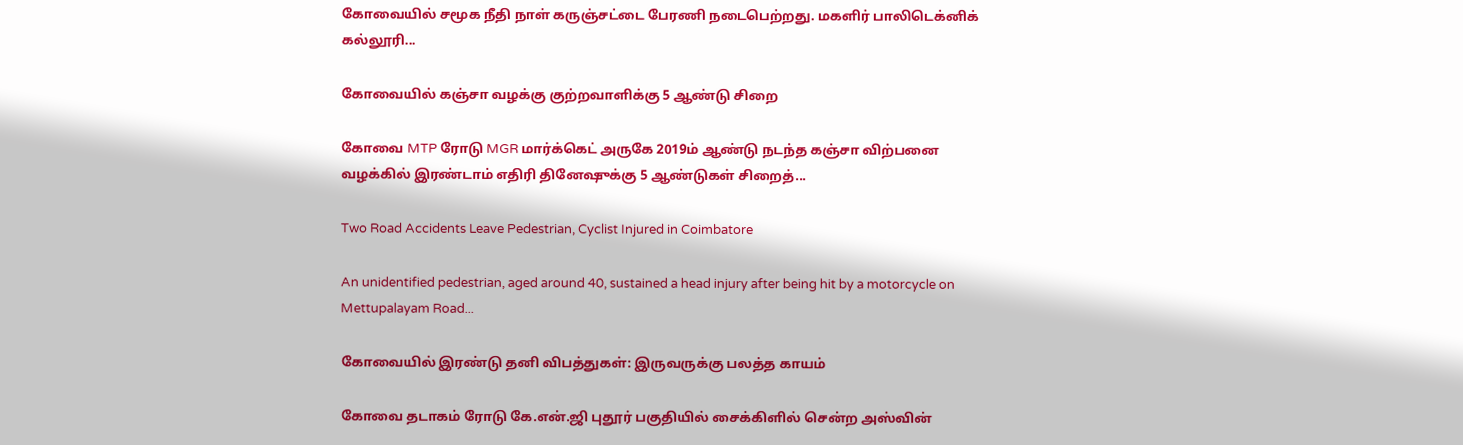கோவையில் சமூக நீதி நாள் கருஞ்சட்டை பேரணி நடைபெற்றது. மகளிர் பாலிடெக்னிக் கல்லூரி...

கோவையில் கஞ்சா வழக்கு குற்றவாளிக்கு 5 ஆண்டு சிறை

கோவை MTP ரோடு MGR மார்க்கெட் அருகே 2019ம் ஆண்டு நடந்த கஞ்சா விற்பனை வழக்கில் இரண்டாம் எதிரி தினேஷுக்கு 5 ஆண்டுகள் சிறைத்...

Two Road Accidents Leave Pedestrian, Cyclist Injured in Coimbatore

An unidentified pedestrian, aged around 40, sustained a head injury after being hit by a motorcycle on Mettupalayam Road...

கோவையில் இரண்டு தனி விபத்துகள்: இருவருக்கு பலத்த காயம்

கோவை தடாகம் ரோடு கே.என்.ஜி புதூர் பகுதியில் சைக்கிளில் சென்ற அஸ்வின்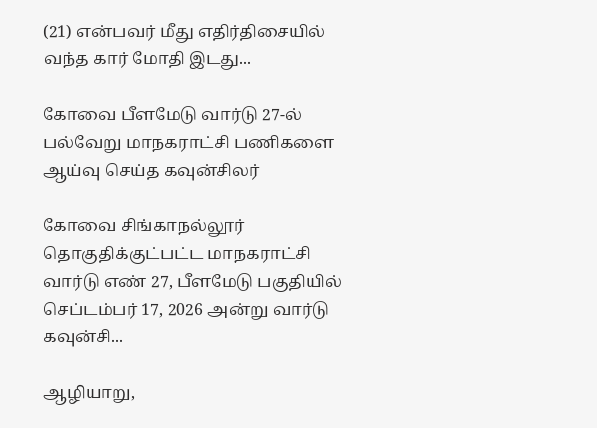(21) என்பவர் மீது எதிர்திசையில் வந்த கார் மோதி இடது...

கோவை பீளமேடு வார்டு 27-ல் பல்வேறு மாநகராட்சி பணிகளை ஆய்வு செய்த கவுன்சிலர்

கோவை சிங்காநல்லூர் தொகுதிக்குட்பட்ட மாநகராட்சி வார்டு எண் 27, பீளமேடு பகுதியில் செப்டம்பர் 17, 2026 அன்று வார்டு கவுன்சி...

ஆழியாறு,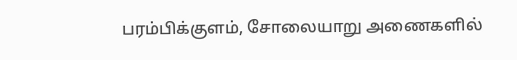பரம்பிக்குளம், சோலையாறு அணைகளில்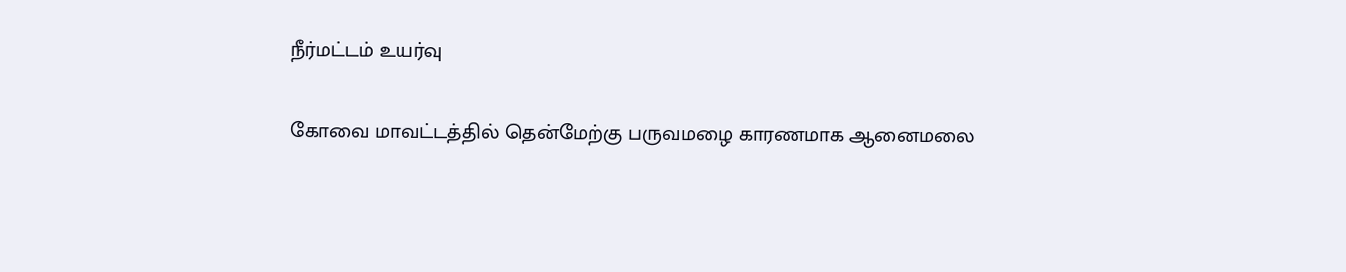நீர்மட்டம் உயர்வு

கோவை மாவட்டத்தில் தென்மேற்கு பருவமழை காரணமாக ஆனைமலை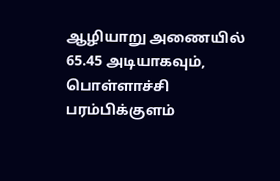ஆழியாறு அணையில் 65.45 அடியாகவும், பொள்ளாச்சி பரம்பிக்குளம்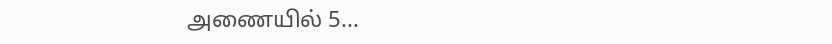அணையில் 5...